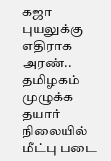கஜா புயலுக்கு எதிராக அரண்.. தமிழகம் முழுக்க தயார் நிலையில் மீட்பு படை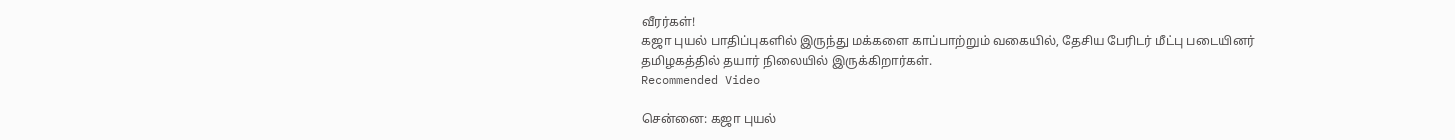வீரர்கள்!
கஜா புயல் பாதிப்புகளில் இருந்து மக்களை காப்பாற்றும் வகையில், தேசிய பேரிடர் மீட்பு படையினர் தமிழகத்தில் தயார் நிலையில் இருக்கிறார்கள்.
Recommended Video

சென்னை: கஜா புயல்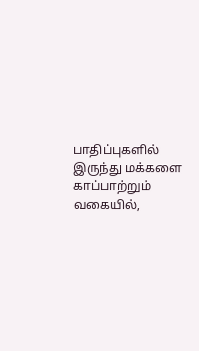பாதிப்புகளில் இருந்து மக்களை காப்பாற்றும் வகையில்,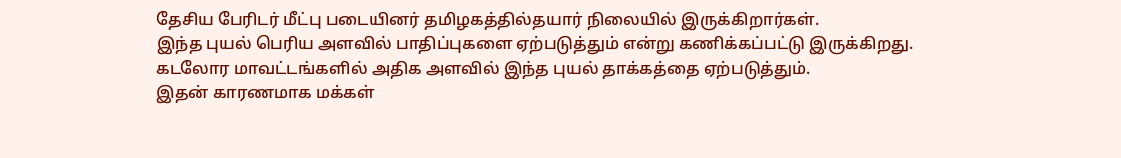தேசிய பேரிடர் மீட்பு படையினர் தமிழகத்தில்தயார் நிலையில் இருக்கிறார்கள்.
இந்த புயல் பெரிய அளவில் பாதிப்புகளை ஏற்படுத்தும் என்று கணிக்கப்பட்டு இருக்கிறது. கடலோர மாவட்டங்களில் அதிக அளவில் இந்த புயல் தாக்கத்தை ஏற்படுத்தும்.
இதன் காரணமாக மக்கள்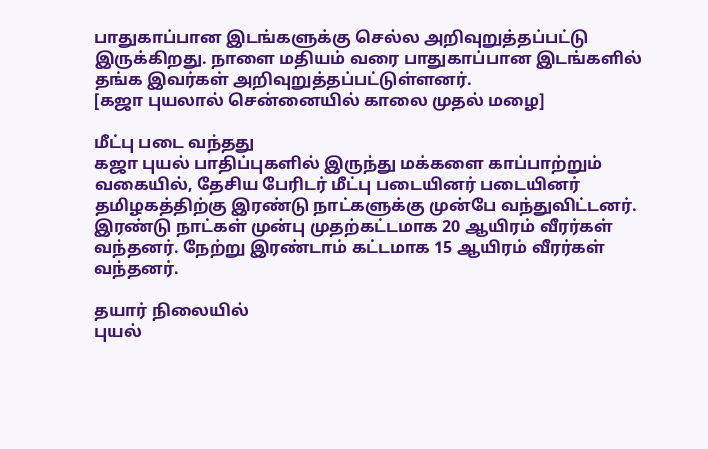பாதுகாப்பான இடங்களுக்கு செல்ல அறிவுறுத்தப்பட்டு இருக்கிறது. நாளை மதியம் வரை பாதுகாப்பான இடங்களில் தங்க இவர்கள் அறிவுறுத்தப்பட்டுள்ளனர்.
[கஜா புயலால் சென்னையில் காலை முதல் மழை]

மீட்பு படை வந்தது
கஜா புயல் பாதிப்புகளில் இருந்து மக்களை காப்பாற்றும் வகையில், தேசிய பேரிடர் மீட்பு படையினர் படையினர் தமிழகத்திற்கு இரண்டு நாட்களுக்கு முன்பே வந்துவிட்டனர். இரண்டு நாட்கள் முன்பு முதற்கட்டமாக 20 ஆயிரம் வீரர்கள் வந்தனர். நேற்று இரண்டாம் கட்டமாக 15 ஆயிரம் வீரர்கள் வந்தனர்.

தயார் நிலையில்
புயல்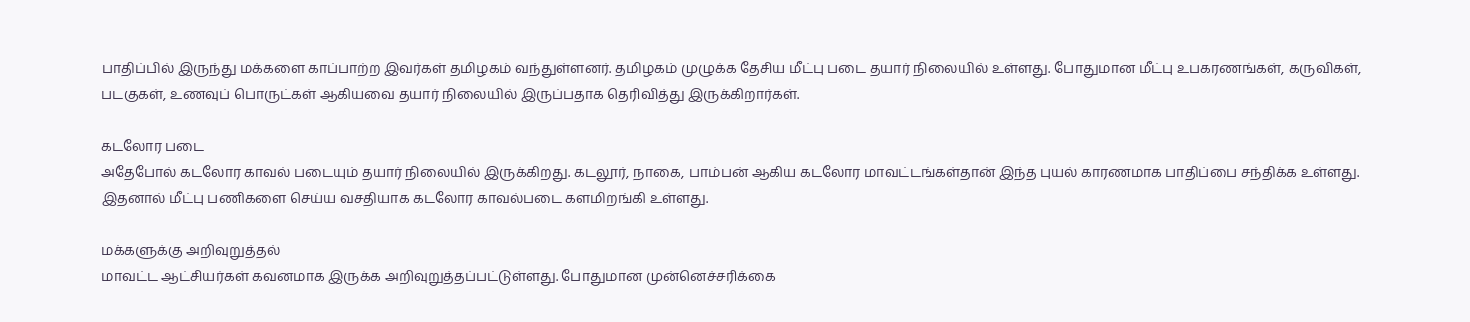பாதிப்பில் இருந்து மக்களை காப்பாற்ற இவர்கள் தமிழகம் வந்துள்ளனர். தமிழகம் முழுக்க தேசிய மீட்பு படை தயார் நிலையில் உள்ளது. போதுமான மீட்பு உபகரணங்கள், கருவிகள், படகுகள், உணவுப் பொருட்கள் ஆகியவை தயார் நிலையில் இருப்பதாக தெரிவித்து இருக்கிறார்கள்.

கடலோர படை
அதேபோல் கடலோர காவல் படையும் தயார் நிலையில் இருக்கிறது. கடலூர், நாகை, பாம்பன் ஆகிய கடலோர மாவட்டங்கள்தான் இந்த புயல் காரணமாக பாதிப்பை சந்திக்க உள்ளது. இதனால் மீட்பு பணிகளை செய்ய வசதியாக கடலோர காவல்படை களமிறங்கி உள்ளது.

மக்களுக்கு அறிவுறுத்தல்
மாவட்ட ஆட்சியர்கள் கவனமாக இருக்க அறிவுறுத்தப்பட்டுள்ளது. போதுமான முன்னெச்சரிக்கை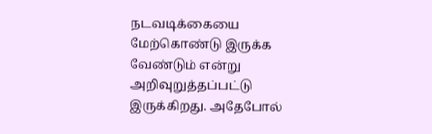நடவடிக்கையை மேற்கொண்டு இருக்க வேண்டும் என்று அறிவுறுத்தப்பட்டு இருக்கிறது. அதேபோல்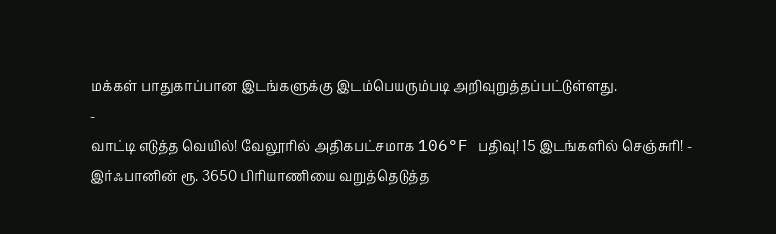மக்கள் பாதுகாப்பான இடங்களுக்கு இடம்பெயரும்படி அறிவுறுத்தப்பட்டுள்ளது.
-
வாட்டி எடுத்த வெயில்! வேலூரில் அதிகபட்சமாக 106°F பதிவு! 15 இடங்களில் செஞ்சுரி! -
இர்ஃபானின் ரூ. 3650 பிரியாணியை வறுத்தெடுத்த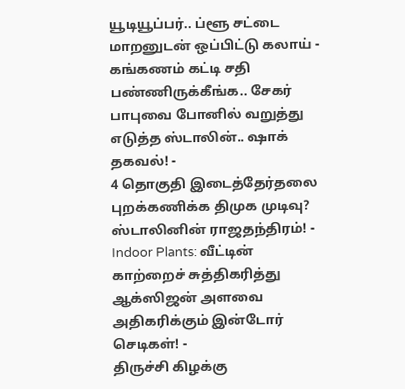யூடியூப்பர்.. ப்ளூ சட்டை மாறனுடன் ஒப்பிட்டு கலாய் -
கங்கணம் கட்டி சதி பண்ணிருக்கீங்க.. சேகர் பாபுவை போனில் வறுத்து எடுத்த ஸ்டாலின்.. ஷாக் தகவல்! -
4 தொகுதி இடைத்தேர்தலை புறக்கணிக்க திமுக முடிவு? ஸ்டாலினின் ராஜதந்திரம்! -
Indoor Plants: வீட்டின் காற்றைச் சுத்திகரித்து ஆக்ஸிஜன் அளவை அதிகரிக்கும் இன்டோர் செடிகள்! -
திருச்சி கிழக்கு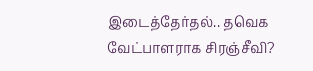இடைத்தேர்தல்.. தவெக வேட்பாளராக சிரஞ்சீவி?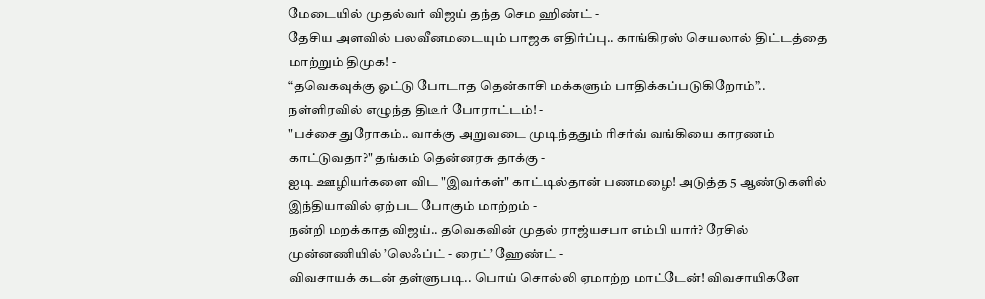மேடையில் முதல்வர் விஜய் தந்த செம ஹிண்ட் -
தேசிய அளவில் பலவீனமடையும் பாஜக எதிர்ப்பு.. காங்கிரஸ் செயலால் திட்டத்தை மாற்றும் திமுக! -
“தவெகவுக்கு ஓட்டு போடாத தென்காசி மக்களும் பாதிக்கப்படுகிறோம்”.. நள்ளிரவில் எழுந்த திடீர் போராட்டம்! -
"பச்சை துரோகம்.. வாக்கு அறுவடை முடிந்ததும் ரிசர்வ் வங்கியை காரணம் காட்டுவதா?" தங்கம் தென்னரசு தாக்கு -
ஐடி ஊழியர்களை விட "இவர்கள்" காட்டில்தான் பணமழை! அடுத்த 5 ஆண்டுகளில் இந்தியாவில் ஏற்பட போகும் மாற்றம் -
நன்றி மறக்காத விஜய்.. தவெகவின் முதல் ராஜ்யசபா எம்பி யார்? ரேசில் முன்னணியில் ’லெஃப்ட் - ரைட்’ ஹேண்ட் -
விவசாயக் கடன் தள்ளுபடி.. பொய் சொல்லி ஏமாற்ற மாட்டேன்! விவசாயிகளே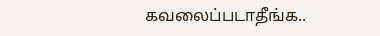கவலைப்படாதீங்க..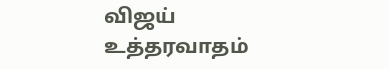விஜய் உத்தரவாதம்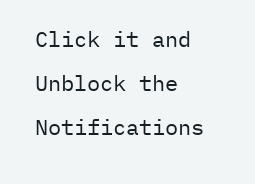Click it and Unblock the Notifications